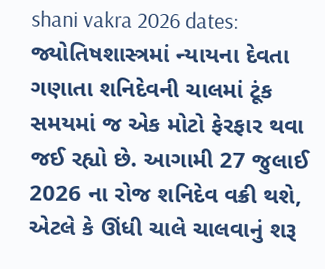shani vakra 2026 dates: જ્યોતિષશાસ્ત્રમાં ન્યાયના દેવતા ગણાતા શનિદેવની ચાલમાં ટૂંક સમયમાં જ એક મોટો ફેરફાર થવા જઈ રહ્યો છે. આગામી 27 જુલાઈ 2026 ના રોજ શનિદેવ વક્રી થશે, એટલે કે ઊંધી ચાલે ચાલવાનું શરૂ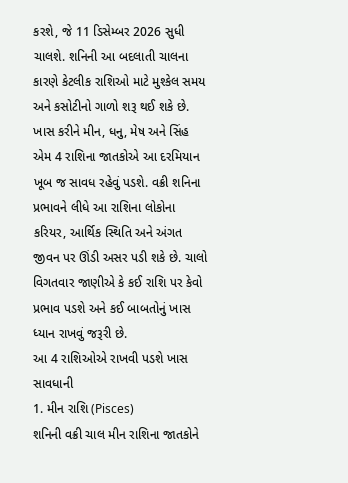કરશે, જે 11 ડિસેમ્બર 2026 સુધી ચાલશે. શનિની આ બદલાતી ચાલના કારણે કેટલીક રાશિઓ માટે મુશ્કેલ સમય અને કસોટીનો ગાળો શરૂ થઈ શકે છે. ખાસ કરીને મીન, ધનુ, મેષ અને સિંહ એમ 4 રાશિના જાતકોએ આ દરમિયાન ખૂબ જ સાવધ રહેવું પડશે. વક્રી શનિના પ્રભાવને લીધે આ રાશિના લોકોના કરિયર, આર્થિક સ્થિતિ અને અંગત જીવન પર ઊંડી અસર પડી શકે છે. ચાલો વિગતવાર જાણીએ કે કઈ રાશિ પર કેવો પ્રભાવ પડશે અને કઈ બાબતોનું ખાસ ધ્યાન રાખવું જરૂરી છે.
આ 4 રાશિઓએ રાખવી પડશે ખાસ સાવધાની
1. મીન રાશિ (Pisces)
શનિની વક્રી ચાલ મીન રાશિના જાતકોને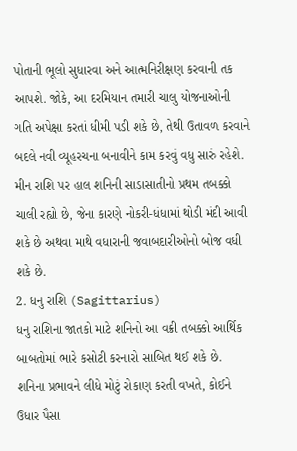પોતાની ભૂલો સુધારવા અને આત્મનિરીક્ષણ કરવાની તક આપશે. જોકે, આ દરમિયાન તમારી ચાલુ યોજનાઓની ગતિ અપેક્ષા કરતાં ધીમી પડી શકે છે, તેથી ઉતાવળ કરવાને બદલે નવી વ્યૂહરચના બનાવીને કામ કરવું વધુ સારું રહેશે. મીન રાશિ પર હાલ શનિની સાડાસાતીનો પ્રથમ તબક્કો ચાલી રહ્યો છે, જેના કારણે નોકરી-ધંધામાં થોડી મંદી આવી શકે છે અથવા માથે વધારાની જવાબદારીઓનો બોજ વધી શકે છે.
2. ધનુ રાશિ (Sagittarius)
ધનુ રાશિના જાતકો માટે શનિનો આ વક્રી તબક્કો આર્થિક બાબતોમાં ભારે કસોટી કરનારો સાબિત થઈ શકે છે. શનિના પ્રભાવને લીધે મોટું રોકાણ કરતી વખતે, કોઈને ઉધાર પૈસા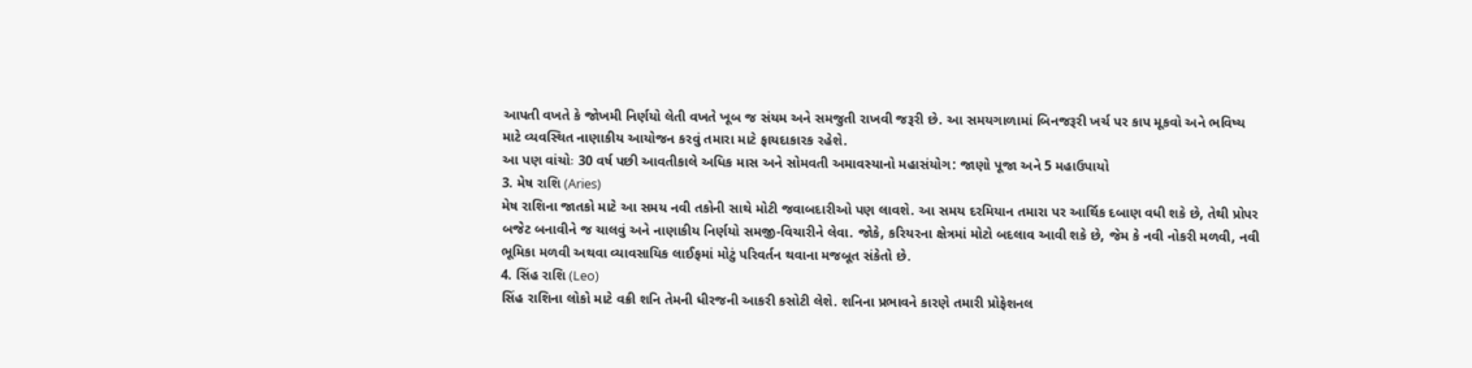આપતી વખતે કે જોખમી નિર્ણયો લેતી વખતે ખૂબ જ સંયમ અને સમજુતી રાખવી જરૂરી છે. આ સમયગાળામાં બિનજરૂરી ખર્ચ પર કાપ મૂકવો અને ભવિષ્ય માટે વ્યવસ્થિત નાણાકીય આયોજન કરવું તમારા માટે ફાયદાકારક રહેશે.
આ પણ વાંચોઃ 30 વર્ષ પછી આવતીકાલે અધિક માસ અને સોમવતી અમાવસ્યાનો મહાસંયોગ: જાણો પૂજા અને 5 મહાઉપાયો
3. મેષ રાશિ (Aries)
મેષ રાશિના જાતકો માટે આ સમય નવી તકોની સાથે મોટી જવાબદારીઓ પણ લાવશે. આ સમય દરમિયાન તમારા પર આર્થિક દબાણ વધી શકે છે, તેથી પ્રોપર બજેટ બનાવીને જ ચાલવું અને નાણાકીય નિર્ણયો સમજી-વિચારીને લેવા. જોકે, કરિયરના ક્ષેત્રમાં મોટો બદલાવ આવી શકે છે, જેમ કે નવી નોકરી મળવી, નવી ભૂમિકા મળવી અથવા વ્યાવસાયિક લાઈફમાં મોટું પરિવર્તન થવાના મજબૂત સંકેતો છે.
4. સિંહ રાશિ (Leo)
સિંહ રાશિના લોકો માટે વક્રી શનિ તેમની ધીરજની આકરી કસોટી લેશે. શનિના પ્રભાવને કારણે તમારી પ્રોફેશનલ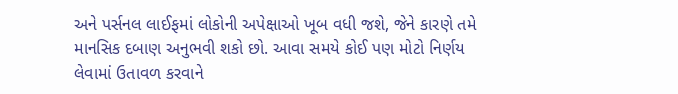અને પર્સનલ લાઈફમાં લોકોની અપેક્ષાઓ ખૂબ વધી જશે, જેને કારણે તમે માનસિક દબાણ અનુભવી શકો છો. આવા સમયે કોઈ પણ મોટો નિર્ણય લેવામાં ઉતાવળ કરવાને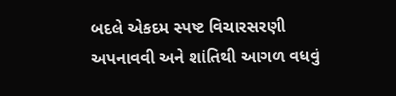બદલે એકદમ સ્પષ્ટ વિચારસરણી અપનાવવી અને શાંતિથી આગળ વધવું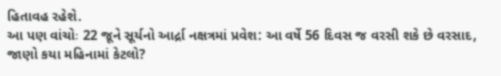હિતાવહ રહેશે.
આ પણ વાંચોઃ 22 જૂને સૂર્યનો આર્દ્રા નક્ષત્રમાં પ્રવેશ: આ વર્ષે 56 દિવસ જ વરસી શકે છે વરસાદ, જાણો કયા મહિનામાં કેટલો?